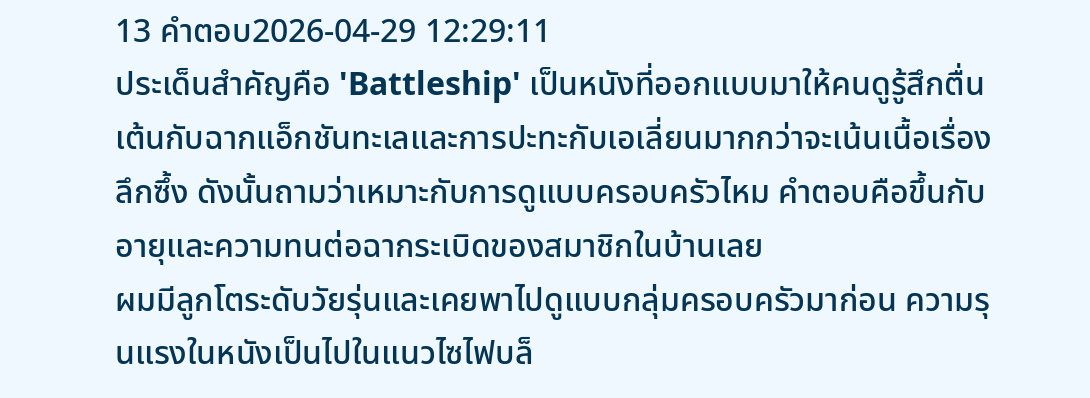13 คำตอบ2026-04-29 12:29:11
ประเด็นสำคัญคือ 'Battleship' เป็นหนังที่ออกแบบมาให้คนดูรู้สึกตื่นเต้นกับฉากแอ็กชันทะเลและการปะทะกับเอเลี่ยนมากกว่าจะเน้นเนื้อเรื่องลึกซึ้ง ดังนั้นถามว่าเหมาะกับการดูแบบครอบครัวไหม คำตอบคือขึ้นกับอายุและความทนต่อฉากระเบิดของสมาชิกในบ้านเลย
ผมมีลูกโตระดับวัยรุ่นและเคยพาไปดูแบบกลุ่มครอบครัวมาก่อน ความรุนแรงในหนังเป็นไปในแนวไซไฟบล็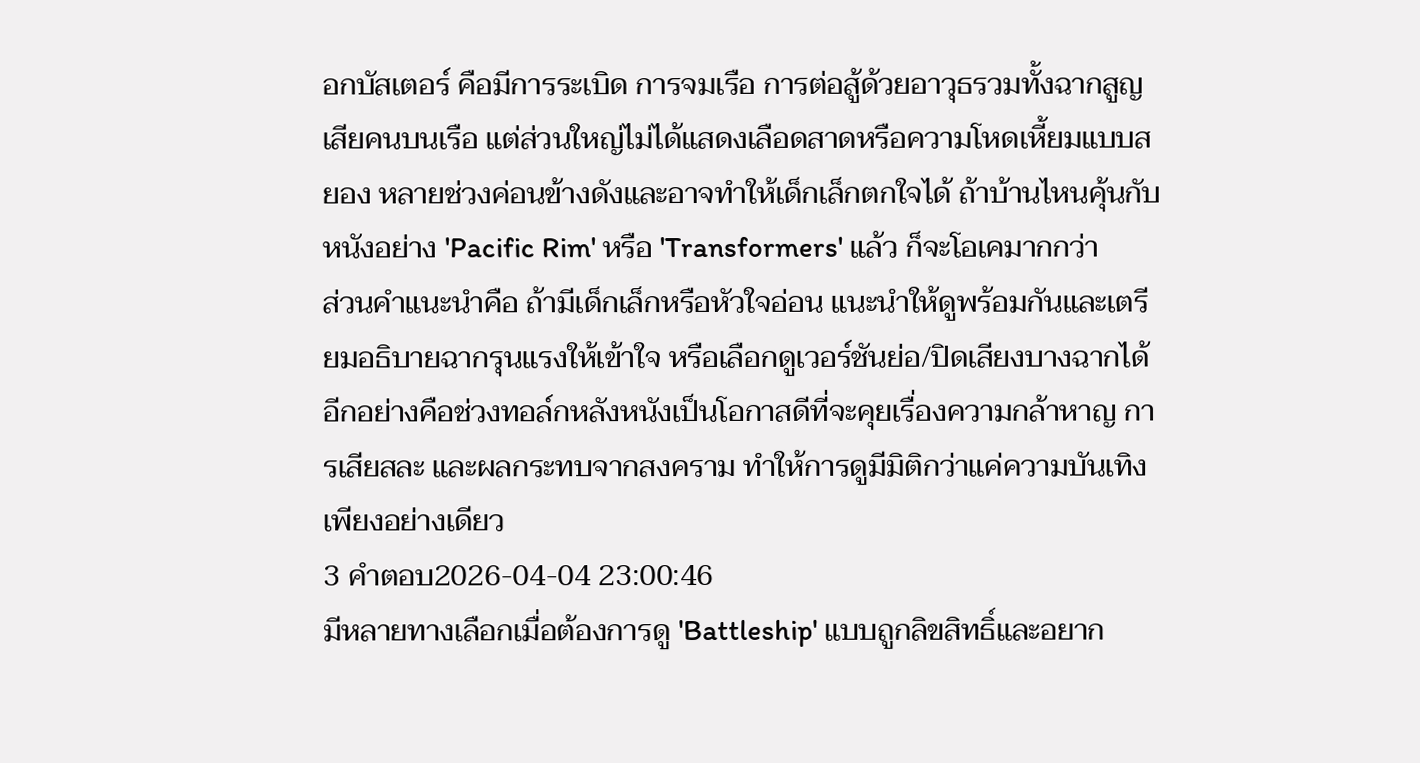อกบัสเตอร์ คือมีการระเบิด การจมเรือ การต่อสู้ด้วยอาวุธรวมทั้งฉากสูญเสียคนบนเรือ แต่ส่วนใหญ่ไม่ได้แสดงเลือดสาดหรือความโหดเหี้ยมแบบสยอง หลายช่วงค่อนข้างดังและอาจทำให้เด็กเล็กตกใจได้ ถ้าบ้านไหนคุ้นกับหนังอย่าง 'Pacific Rim' หรือ 'Transformers' แล้ว ก็จะโอเคมากกว่า
ส่วนคำแนะนำคือ ถ้ามีเด็กเล็กหรือหัวใจอ่อน แนะนำให้ดูพร้อมกันและเตรียมอธิบายฉากรุนแรงให้เข้าใจ หรือเลือกดูเวอร์ชันย่อ/ปิดเสียงบางฉากได้ อีกอย่างคือช่วงทอล์กหลังหนังเป็นโอกาสดีที่จะคุยเรื่องความกล้าหาญ การเสียสละ และผลกระทบจากสงคราม ทำให้การดูมีมิติกว่าแค่ความบันเทิงเพียงอย่างเดียว
3 คำตอบ2026-04-04 23:00:46
มีหลายทางเลือกเมื่อต้องการดู 'Battleship' แบบถูกลิขสิทธิ์และอยาก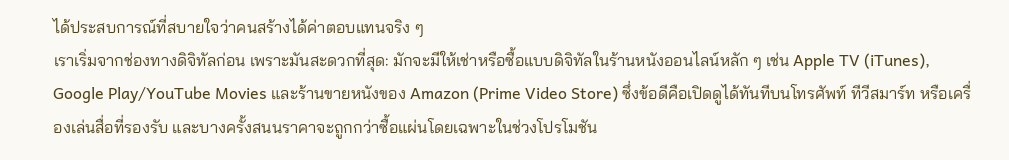ได้ประสบการณ์ที่สบายใจว่าคนสร้างได้ค่าตอบแทนจริง ๆ
เราเริ่มจากช่องทางดิจิทัลก่อน เพราะมันสะดวกที่สุด: มักจะมีให้เช่าหรือซื้อแบบดิจิทัลในร้านหนังออนไลน์หลัก ๆ เช่น Apple TV (iTunes), Google Play/YouTube Movies และร้านขายหนังของ Amazon (Prime Video Store) ซึ่งข้อดีคือเปิดดูได้ทันทีบนโทรศัพท์ ทีวีสมาร์ท หรือเครื่องเล่นสื่อที่รองรับ และบางครั้งสนนราคาจะถูกกว่าซื้อแผ่นโดยเฉพาะในช่วงโปรโมชัน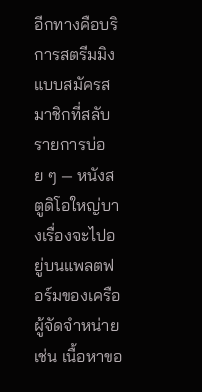อีกทางคือบริการสตรีมมิงแบบสมัครสมาชิกที่สลับรายการบ่อย ๆ — หนังสตูดิโอใหญ่บางเรื่องจะไปอยู่บนแพลตฟอร์มของเครือผู้จัดจำหน่าย เช่น เนื้อหาขอ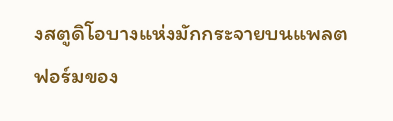งสตูดิโอบางแห่งมักกระจายบนแพลตฟอร์มของ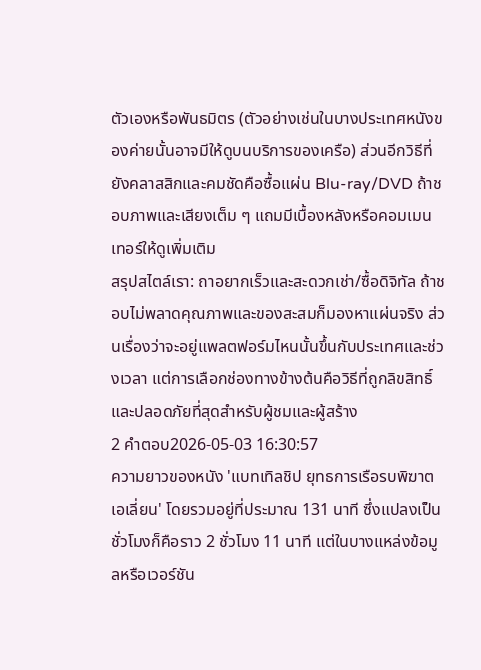ตัวเองหรือพันธมิตร (ตัวอย่างเช่นในบางประเทศหนังของค่ายนั้นอาจมีให้ดูบนบริการของเครือ) ส่วนอีกวิธีที่ยังคลาสสิกและคมชัดคือซื้อแผ่น Blu-ray/DVD ถ้าชอบภาพและเสียงเต็ม ๆ แถมมีเบื้องหลังหรือคอมเมนเทอร์ให้ดูเพิ่มเติม
สรุปสไตล์เรา: ถาอยากเร็วและสะดวกเช่า/ซื้อดิจิทัล ถ้าชอบไม่พลาดคุณภาพและของสะสมก็มองหาแผ่นจริง ส่วนเรื่องว่าจะอยู่แพลตฟอร์มไหนนั้นขึ้นกับประเทศและช่วงเวลา แต่การเลือกช่องทางข้างต้นคือวิธีที่ถูกลิขสิทธิ์และปลอดภัยที่สุดสำหรับผู้ชมและผู้สร้าง
2 คำตอบ2026-05-03 16:30:57
ความยาวของหนัง 'แบทเทิลชิป ยุทธการเรือรบพิฆาตเอเลี่ยน' โดยรวมอยู่ที่ประมาณ 131 นาที ซึ่งแปลงเป็นชั่วโมงก็คือราว 2 ชั่วโมง 11 นาที แต่ในบางแหล่งข้อมูลหรือเวอร์ชัน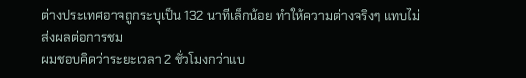ต่างประเทศอาจถูกระบุเป็น 132 นาทีเล็กน้อย ทำให้ความต่างจริงๆ แทบไม่ส่งผลต่อการชม
ผมชอบคิดว่าระยะเวลา 2 ชั่วโมงกว่าแบ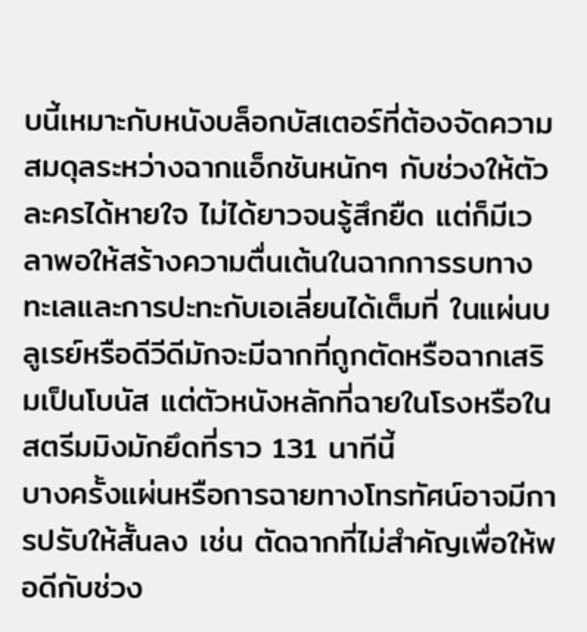บนี้เหมาะกับหนังบล็อกบัสเตอร์ที่ต้องจัดความสมดุลระหว่างฉากแอ็กชันหนักๆ กับช่วงให้ตัวละครได้หายใจ ไม่ได้ยาวจนรู้สึกยืด แต่ก็มีเวลาพอให้สร้างความตื่นเต้นในฉากการรบทางทะเลและการปะทะกับเอเลี่ยนได้เต็มที่ ในแผ่นบลูเรย์หรือดีวีดีมักจะมีฉากที่ถูกตัดหรือฉากเสริมเป็นโบนัส แต่ตัวหนังหลักที่ฉายในโรงหรือในสตรีมมิงมักยึดที่ราว 131 นาทีนี้
บางครั้งแผ่นหรือการฉายทางโทรทัศน์อาจมีการปรับให้สั้นลง เช่น ตัดฉากที่ไม่สำคัญเพื่อให้พอดีกับช่วง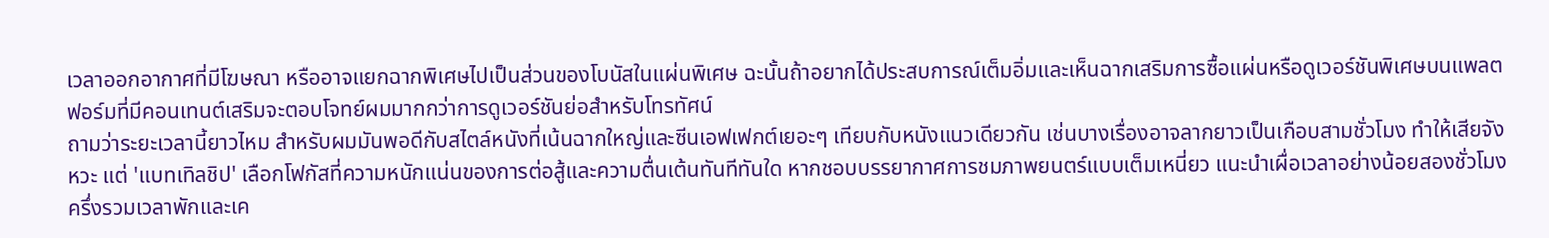เวลาออกอากาศที่มีโฆษณา หรืออาจแยกฉากพิเศษไปเป็นส่วนของโบนัสในแผ่นพิเศษ ฉะนั้นถ้าอยากได้ประสบการณ์เต็มอิ่มและเห็นฉากเสริมการซื้อแผ่นหรือดูเวอร์ชันพิเศษบนแพลตฟอร์มที่มีคอนเทนต์เสริมจะตอบโจทย์ผมมากกว่าการดูเวอร์ชันย่อสำหรับโทรทัศน์
ถามว่าระยะเวลานี้ยาวไหม สำหรับผมมันพอดีกับสไตล์หนังที่เน้นฉากใหญ่และซีนเอฟเฟกต์เยอะๆ เทียบกับหนังแนวเดียวกัน เช่นบางเรื่องอาจลากยาวเป็นเกือบสามชั่วโมง ทำให้เสียจังหวะ แต่ 'แบทเทิลชิป' เลือกโฟกัสที่ความหนักแน่นของการต่อสู้และความตื่นเต้นทันทีทันใด หากชอบบรรยากาศการชมภาพยนตร์แบบเต็มเหนี่ยว แนะนำเผื่อเวลาอย่างน้อยสองชั่วโมงครึ่งรวมเวลาพักและเค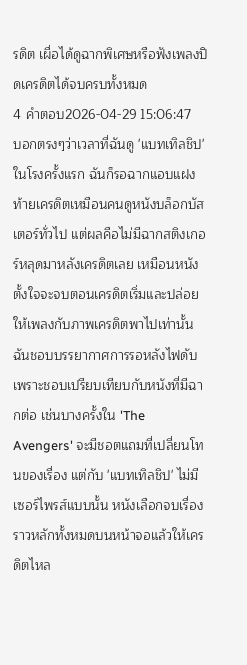รดิต เผื่อได้ดูฉากพิเศษหรือฟังเพลงปิดเครดิตได้จบครบทั้งหมด
4 คำตอบ2026-04-29 15:06:47
บอกตรงๆว่าเวลาที่ฉันดู 'แบทเทิลชิป' ในโรงครั้งแรก ฉันก็รอฉากแอบแฝงท้ายเครดิตเหมือนคนดูหนังบล็อกบัสเตอร์ทั่วไป แต่ผลคือไม่มีฉากสติงเกอร์หลุดมาหลังเครดิตเลย เหมือนหนังตั้งใจจะจบตอนเครดิตเริ่มและปล่อยให้เพลงกับภาพเครดิตพาไปเท่านั้น
ฉันชอบบรรยากาศการรอหลังไฟดับ เพราะชอบเปรียบเทียบกับหนังที่มีฉากต่อ เช่นบางครั้งใน 'The Avengers' จะมีชอตแถมที่เปลี่ยนโทนของเรื่อง แต่กับ 'แบทเทิลชิป' ไม่มีเซอร์ไพรส์แบบนั้น หนังเลือกจบเรื่องราวหลักทั้งหมดบนหน้าจอแล้วให้เครดิตไหล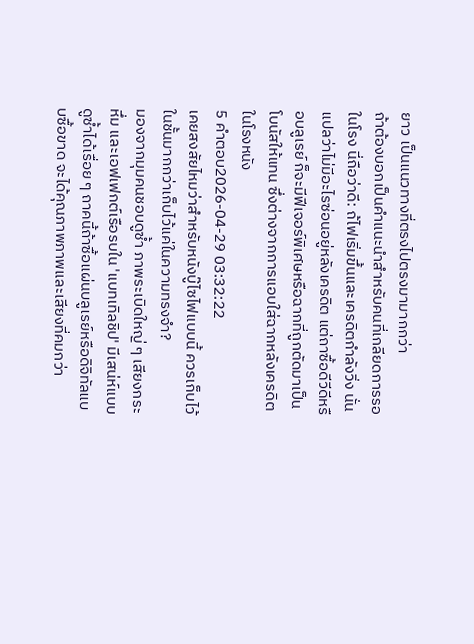ยาว เป็นแนวทางที่ตรงไปตรงมามากกว่า
ถ้าต้องบอกเป็นคำแนะนำสำหรับคนที่เกลียดการรอในโรง นี่ถือว่าดี: ถ้ไฟเริ่มขึ้นและเครดิตกำลังวิ่ง นั่นแปลว่าไม่มีอะไรซ่อนอยู่หลังเครดิต แต่ถาซื้อดีวีดีหรือบลูเรย์ ก็จะมีฟีเจอร์พิเศษหรือฉากที่ถูกตัดมาเป็นโบนัสให้แทน ซึ่งต่างจากการแอบใส่ฉากหลังเครดิตในโรงหนัง
5 คำตอบ2026-04-29 03:32:22
เคยสงสัยไหมว่าสำหรับหนังบู๊ไซไฟแบบนี้ ควรเก็บไว้ในชั้นมากกว่าเก็บไว้แค่ในความทรงจำ?
มองจากมุมคนชอบดูซ้ำ ภาพระเบิดใหญ่ ๆ เสียงกระหึ่ม และเอฟเฟกต์เรือรบใน 'แบทเทิลชิป' มีเสน่ห์แบบดูซ้ำได้เรื่อย ๆ ถาคนี้ถ้าซื้อแผ่นบลูเรย์หรือดิจิทัลแบบซื้อขาด จะได้คุณภาพภาพและเสียงที่คมกว่า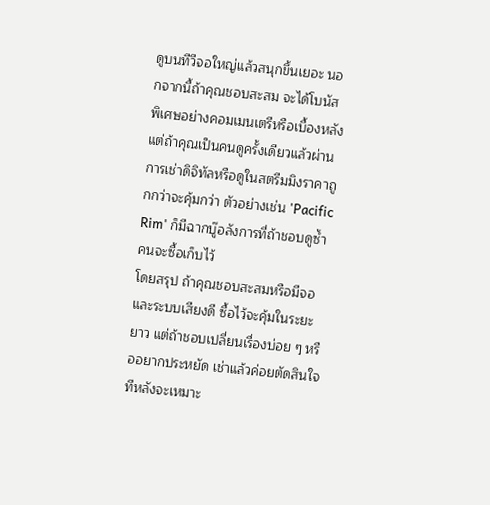ดูบนทีวีจอใหญ่แล้วสนุกขึ้นเยอะ นอกจากนี้ถ้าคุณชอบสะสม จะได้โบนัสพิเศษอย่างคอมเมนเตรีหรือเบื้องหลัง แต่ถ้าคุณเป็นคนดูครั้งเดียวแล้วผ่าน การเช่าดิจิทัลหรือดูในสตรีมมิงราคาถูกกว่าจะคุ้มกว่า ตัวอย่างเช่น 'Pacific Rim' ก็มีฉากบู๊อลังการที่ถ้าชอบดูซ้ำคนจะซื้อเก็บไว้
โดยสรุป ถ้าคุณชอบสะสมหรือมีจอและระบบเสียงดี ซื้อไว้จะคุ้มในระยะยาว แต่ถ้าชอบเปลี่ยนเรื่องบ่อย ๆ หรืออยากประหยัด เช่าแล้วค่อยตัดสินใจทีหลังจะเหมาะ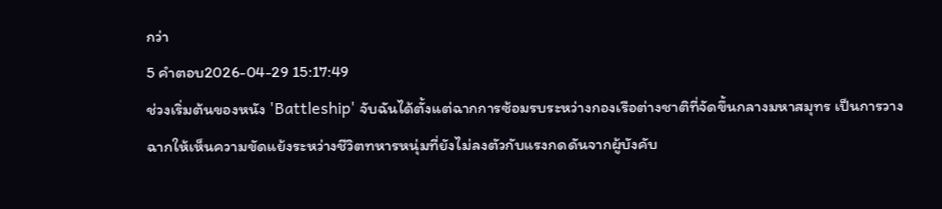กว่า
5 คำตอบ2026-04-29 15:17:49
ช่วงเริ่มต้นของหนัง 'Battleship' จับฉันได้ตั้งแต่ฉากการซ้อมรบระหว่างกองเรือต่างชาติที่จัดขึ้นกลางมหาสมุทร เป็นการวางฉากให้เห็นความขัดแย้งระหว่างชีวิตทหารหนุ่มที่ยังไม่ลงตัวกับแรงกดดันจากผู้บังคับ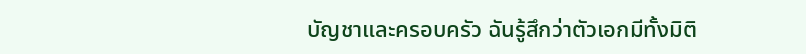บัญชาและครอบครัว ฉันรู้สึกว่าตัวเอกมีทั้งมิติ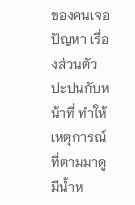ของคนเจอปัญหา เรื่องส่วนตัวปะปนกับหน้าที่ ทำให้เหตุการณ์ที่ตามมาดูมีน้ำห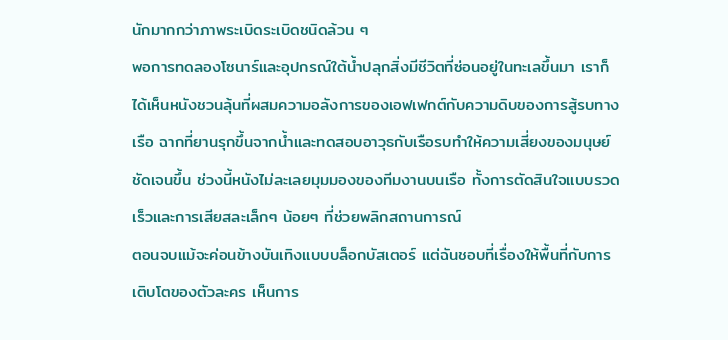นักมากกว่าภาพระเบิดระเบิดชนิดล้วน ๆ
พอการทดลองโซนาร์และอุปกรณ์ใต้น้ำปลุกสิ่งมีชีวิตที่ซ่อนอยู่ในทะเลขึ้นมา เราก็ได้เห็นหนังชวนลุ้นที่ผสมความอลังการของเอฟเฟกต์กับความดิบของการสู้รบทางเรือ ฉากที่ยานรุกขึ้นจากน้ำและทดสอบอาวุธกับเรือรบทำให้ความเสี่ยงของมนุษย์ชัดเจนขึ้น ช่วงนี้หนังไม่ละเลยมุมมองของทีมงานบนเรือ ทั้งการตัดสินใจแบบรวดเร็วและการเสียสละเล็กๆ น้อยๆ ที่ช่วยพลิกสถานการณ์
ตอนจบแม้จะค่อนข้างบันเทิงแบบบล็อกบัสเตอร์ แต่ฉันชอบที่เรื่องให้พื้นที่กับการเติบโตของตัวละคร เห็นการ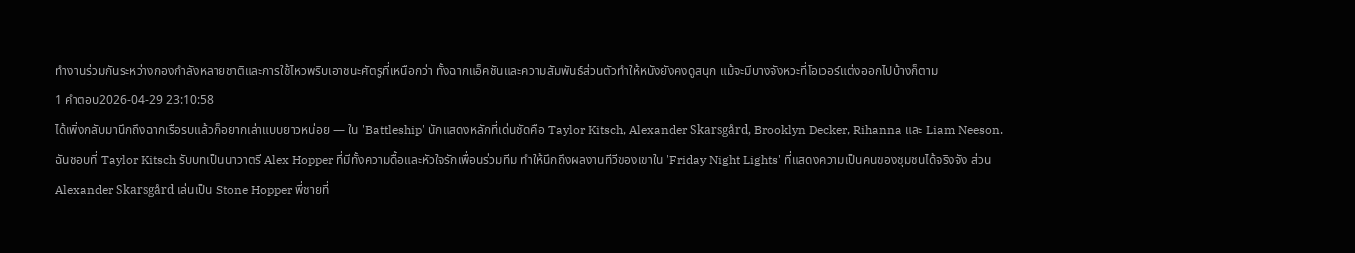ทำงานร่วมกันระหว่างกองกำลังหลายชาติและการใช้ไหวพริบเอาชนะศัตรูที่เหนือกว่า ทั้งฉากแอ็คชันและความสัมพันธ์ส่วนตัวทำให้หนังยังคงดูสนุก แม้จะมีบางจังหวะที่โอเวอร์แต่งออกไปบ้างก็ตาม
1 คำตอบ2026-04-29 23:10:58
ได้เพิ่งกลับมานึกถึงฉากเรือรบแล้วก็อยากเล่าแบบยาวหน่อย — ใน 'Battleship' นักแสดงหลักที่เด่นชัดคือ Taylor Kitsch, Alexander Skarsgård, Brooklyn Decker, Rihanna และ Liam Neeson.
ฉันชอบที่ Taylor Kitsch รับบทเป็นนาวาตรี Alex Hopper ที่มีทั้งความดื้อและหัวใจรักเพื่อนร่วมทีม ทำให้นึกถึงผลงานทีวีของเขาใน 'Friday Night Lights' ที่แสดงความเป็นคนของชุมชนได้จริงจัง ส่วน Alexander Skarsgård เล่นเป็น Stone Hopper พี่ชายที่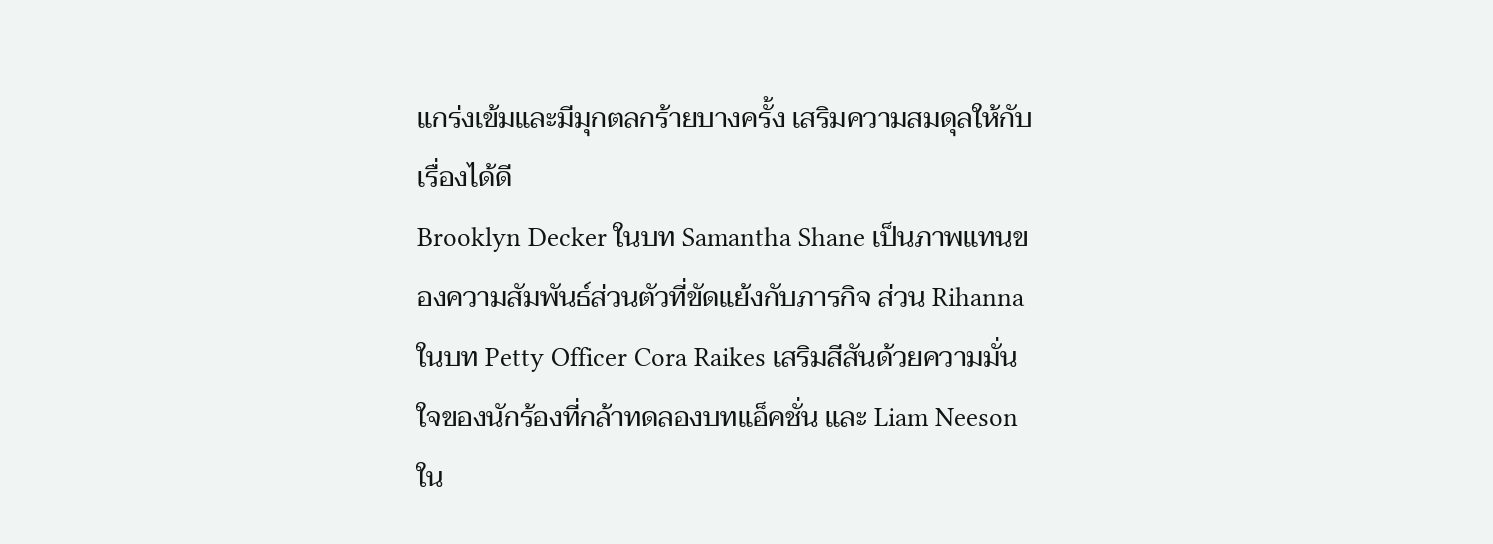แกร่งเข้มและมีมุกตลกร้ายบางครั้ง เสริมความสมดุลให้กับเรื่องได้ดี
Brooklyn Decker ในบท Samantha Shane เป็นภาพแทนของความสัมพันธ์ส่วนตัวที่ขัดแย้งกับภารกิจ ส่วน Rihanna ในบท Petty Officer Cora Raikes เสริมสีสันด้วยความมั่นใจของนักร้องที่กล้าทดลองบทแอ็คชั่น และ Liam Neeson ใน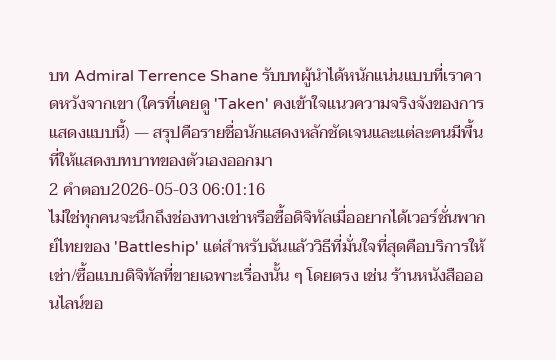บท Admiral Terrence Shane รับบทผู้นำได้หนักแน่นแบบที่เราคาดหวังจากเขา (ใครที่เคยดู 'Taken' คงเข้าใจแนวความจริงจังของการแสดงแบบนี้) — สรุปคือรายชื่อนักแสดงหลักชัดเจนและแต่ละคนมีพื้นที่ให้แสดงบทบาทของตัวเองออกมา
2 คำตอบ2026-05-03 06:01:16
ไม่ใช่ทุกคนจะนึกถึงช่องทางเช่าหรือซื้อดิจิทัลเมื่ออยากได้เวอร์ชั่นพากย์ไทยของ 'Battleship' แต่สำหรับฉันแล้ววิธีที่มั่นใจที่สุดคือบริการให้เช่า/ซื้อแบบดิจิทัลที่ขายเฉพาะเรื่องนั้น ๆ โดยตรง เช่น ร้านหนังสือออนไลน์ขอ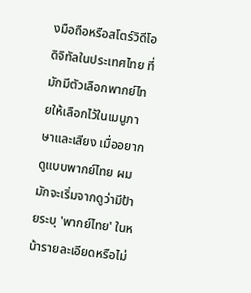งมือถือหรือสโตร์วิดีโอดิจิทัลในประเทศไทย ที่มักมีตัวเลือกพากย์ไทยให้เลือกไว้ในเมนูภาษาและเสียง เมื่ออยากดูแบบพากย์ไทย ผมมักจะเริ่มจากดูว่ามีป้ายระบุ 'พากย์ไทย' ในหน้ารายละเอียดหรือไม่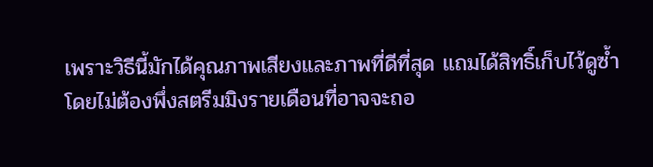เพราะวิธีนี้มักได้คุณภาพเสียงและภาพที่ดีที่สุด แถมได้สิทธิ์เก็บไว้ดูซ้ำโดยไม่ต้องพึ่งสตรีมมิงรายเดือนที่อาจจะถอ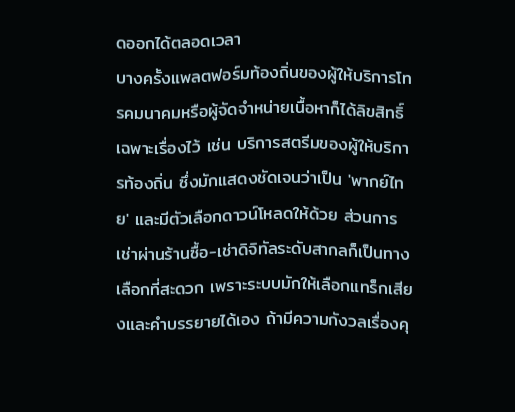ดออกได้ตลอดเวลา
บางครั้งแพลตฟอร์มท้องถิ่นของผู้ให้บริการโทรคมนาคมหรือผู้จัดจำหน่ายเนื้อหาก็ได้ลิขสิทธิ์เฉพาะเรื่องไว้ เช่น บริการสตรีมของผู้ให้บริการท้องถิ่น ซึ่งมักแสดงชัดเจนว่าเป็น 'พากย์ไทย' และมีตัวเลือกดาวน์โหลดให้ด้วย ส่วนการเช่าผ่านร้านซื้อ-เช่าดิจิทัลระดับสากลก็เป็นทางเลือกที่สะดวก เพราะระบบมักให้เลือกแทร็กเสียงและคำบรรยายได้เอง ถ้ามีความกังวลเรื่องคุ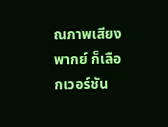ณภาพเสียงพากย์ ก็เลือกเวอร์ชัน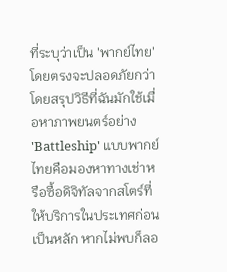ที่ระบุว่าเป็น 'พากย์ไทย' โดยตรงจะปลอดภัยกว่า
โดยสรุปวิธีที่ฉันมักใช้เมื่อหาภาพยนตร์อย่าง 'Battleship' แบบพากย์ไทยคือมองหาทางเช่าหรือซื้อดิจิทัลจากสโตร์ที่ให้บริการในประเทศก่อนเป็นหลัก หากไม่พบก็ลอ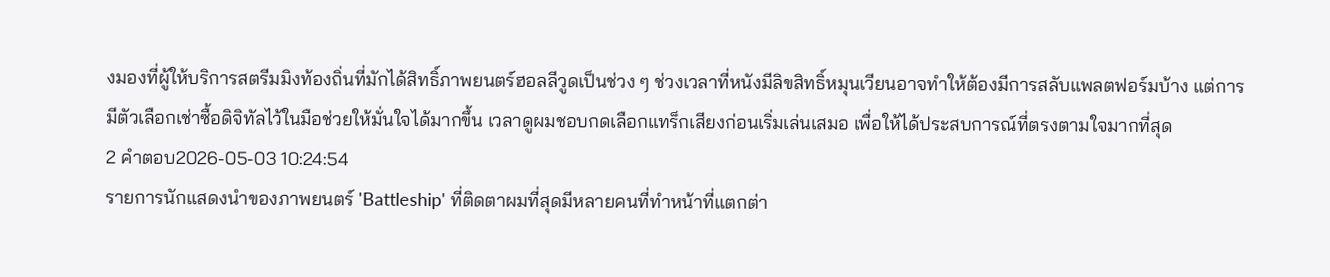งมองที่ผู้ให้บริการสตรีมมิงท้องถิ่นที่มักได้สิทธิ์ภาพยนตร์ฮอลลีวูดเป็นช่วง ๆ ช่วงเวลาที่หนังมีลิขสิทธิ์หมุนเวียนอาจทำให้ต้องมีการสลับแพลตฟอร์มบ้าง แต่การมีตัวเลือกเช่าซื้อดิจิทัลไว้ในมือช่วยให้มั่นใจได้มากขึ้น เวลาดูผมชอบกดเลือกแทร็กเสียงก่อนเริ่มเล่นเสมอ เพื่อให้ได้ประสบการณ์ที่ตรงตามใจมากที่สุด
2 คำตอบ2026-05-03 10:24:54
รายการนักแสดงนำของภาพยนตร์ 'Battleship' ที่ติดตาผมที่สุดมีหลายคนที่ทำหน้าที่แตกต่า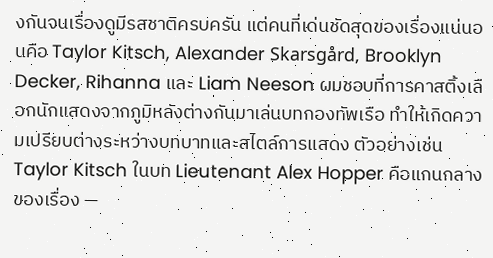งกันจนเรื่องดูมีรสชาติครบครัน แต่คนที่เด่นชัดสุดของเรื่องแน่นอนคือ Taylor Kitsch, Alexander Skarsgård, Brooklyn Decker, Rihanna และ Liam Neeson ผมชอบที่การคาสติ้งเลือกนักแสดงจากภูมิหลังต่างกันมาเล่นบทกองทัพเรือ ทำให้เกิดความเปรียบต่างระหว่างบทบาทและสไตล์การแสดง ตัวอย่างเช่น Taylor Kitsch ในบท Lieutenant Alex Hopper คือแกนกลางของเรื่อง —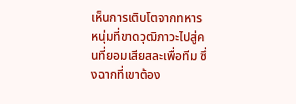เห็นการเติบโตจากทหารหนุ่มที่ขาดวุฒิภาวะไปสู่คนที่ยอมเสียสละเพื่อทีม ซึ่งฉากที่เขาต้อง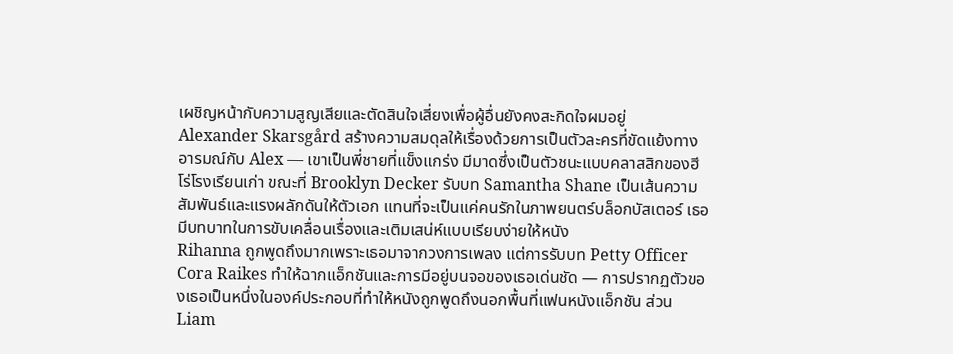เผชิญหน้ากับความสูญเสียและตัดสินใจเสี่ยงเพื่อผู้อื่นยังคงสะกิดใจผมอยู่
Alexander Skarsgård สร้างความสมดุลให้เรื่องด้วยการเป็นตัวละครที่ขัดแย้งทางอารมณ์กับ Alex — เขาเป็นพี่ชายที่แข็งแกร่ง มีมาดซึ่งเป็นตัวชนะแบบคลาสสิกของฮีโร่โรงเรียนเก่า ขณะที่ Brooklyn Decker รับบท Samantha Shane เป็นเส้นความสัมพันธ์และแรงผลักดันให้ตัวเอก แทนที่จะเป็นแค่คนรักในภาพยนตร์บล็อกบัสเตอร์ เธอมีบทบาทในการขับเคลื่อนเรื่องและเติมเสน่ห์แบบเรียบง่ายให้หนัง
Rihanna ถูกพูดถึงมากเพราะเธอมาจากวงการเพลง แต่การรับบท Petty Officer Cora Raikes ทำให้ฉากแอ็กชันและการมีอยู่บนจอของเธอเด่นชัด — การปรากฏตัวของเธอเป็นหนึ่งในองค์ประกอบที่ทำให้หนังถูกพูดถึงนอกพื้นที่แฟนหนังแอ็กชัน ส่วน Liam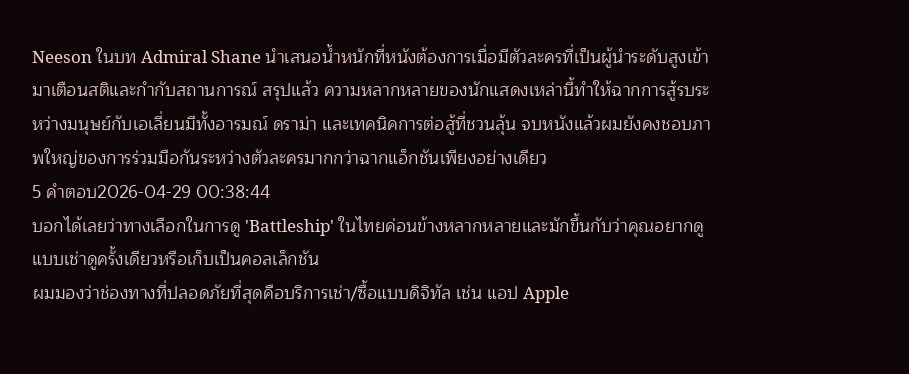Neeson ในบท Admiral Shane นำเสนอน้ำหนักที่หนังต้องการเมื่อมีตัวละครที่เป็นผู้นำระดับสูงเข้ามาเตือนสติและกำกับสถานการณ์ สรุปแล้ว ความหลากหลายของนักแสดงเหล่านี้ทำให้ฉากการสู้รบระหว่างมนุษย์กับเอเลี่ยนมีทั้งอารมณ์ ดราม่า และเทคนิคการต่อสู้ที่ชวนลุ้น จบหนังแล้วผมยังคงชอบภาพใหญ่ของการร่วมมือกันระหว่างตัวละครมากกว่าฉากแอ็กชันเพียงอย่างเดียว
5 คำตอบ2026-04-29 00:38:44
บอกได้เลยว่าทางเลือกในการดู 'Battleship' ในไทยค่อนข้างหลากหลายและมักขึ้นกับว่าคุณอยากดูแบบเช่าดูครั้งเดียวหรือเก็บเป็นคอลเล็กชัน
ผมมองว่าช่องทางที่ปลอดภัยที่สุดคือบริการเช่า/ซื้อแบบดิจิทัล เช่น แอป Apple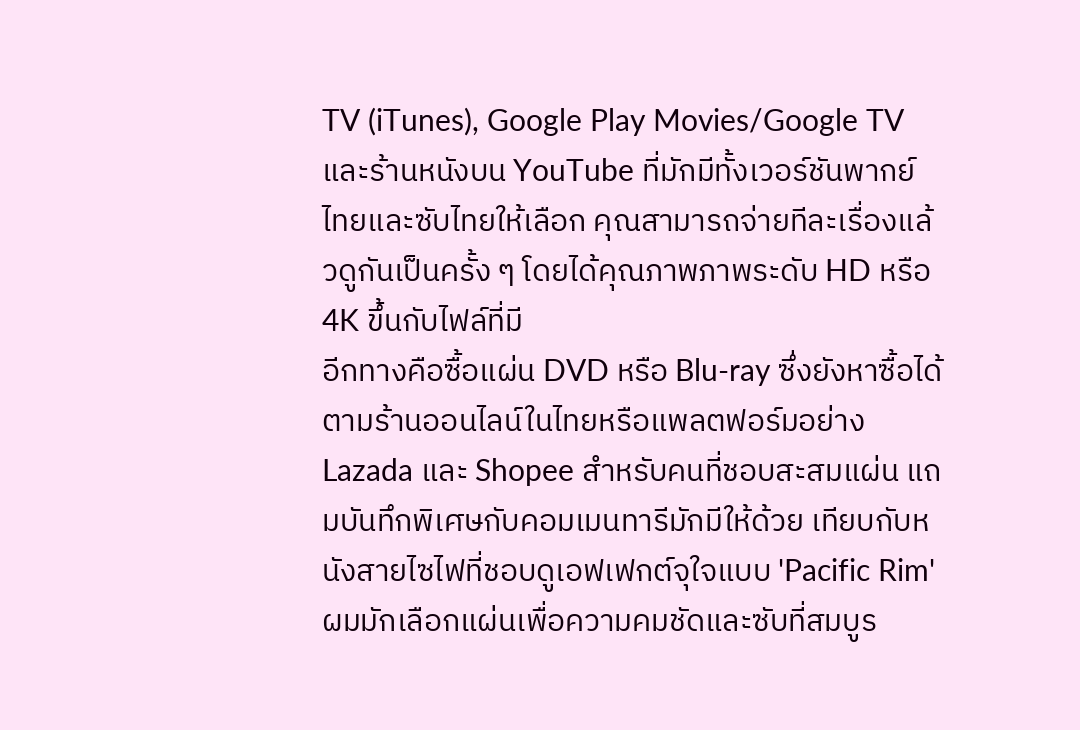TV (iTunes), Google Play Movies/Google TV และร้านหนังบน YouTube ที่มักมีทั้งเวอร์ชันพากย์ไทยและซับไทยให้เลือก คุณสามารถจ่ายทีละเรื่องแล้วดูกันเป็นครั้ง ๆ โดยได้คุณภาพภาพระดับ HD หรือ 4K ขึ้นกับไฟล์ที่มี
อีกทางคือซื้อแผ่น DVD หรือ Blu-ray ซึ่งยังหาซื้อได้ตามร้านออนไลน์ในไทยหรือแพลตฟอร์มอย่าง Lazada และ Shopee สำหรับคนที่ชอบสะสมแผ่น แถมบันทึกพิเศษกับคอมเมนทารีมักมีให้ด้วย เทียบกับหนังสายไซไฟที่ชอบดูเอฟเฟกต์จุใจแบบ 'Pacific Rim' ผมมักเลือกแผ่นเพื่อความคมชัดและซับที่สมบูร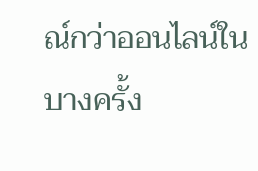ณ์กว่าออนไลน์ในบางครั้ง